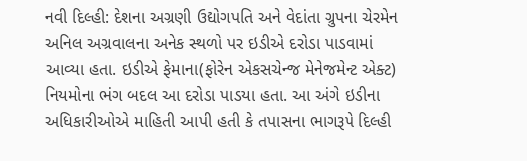નવી દિલ્હી: દેશના અગ્રણી ઉદ્યોગપતિ અને વેદાંતા ગ્રુપના ચેરમેન અનિલ અગ્રવાલના અનેક સ્થળો પર ઇડીએ દરોડા પાડવામાં આવ્યા હતા. ઇડીએ ફેમાના(ફોરેન એકસચેન્જ મેનેજમેન્ટ એક્ટ) નિયમોના ભંગ બદલ આ દરોડા પાડયા હતા. આ અંગે ઇડીના અધિકારીઓએ માહિતી આપી હતી કે તપાસના ભાગરૂપે દિલ્હી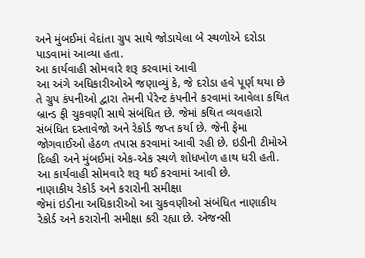અને મુંબઈમાં વેદાંતા ગ્રુપ સાથે જોડાયેલા બે સ્થળોએ દરોડા પાડવામાં આવ્યા હતા.
આ કાર્યવાહી સોમવારે શરૂ કરવામાં આવી
આ અંગે અધિકારીઓએ જણાવ્યું કે, જે દરોડા હવે પૂર્ણ થયા છે તે ગ્રુપ કંપનીઓ દ્વારા તેમની પેરેન્ટ કંપનીને કરવામાં આવેલા કથિત બ્રાન્ડ ફી ચુકવણી સાથે સંબંધિત છે. જેમાં કથિત વ્યવહારો સંબંધિત દસ્તાવેજો અને રેકોર્ડ જપ્ત કર્યા છે. જેની ફેમા જોગવાઈઓ હેઠળ તપાસ કરવામાં આવી રહી છે. ઇડીની ટીમોએ દિલ્હી અને મુંબઈમાં એક-એક સ્થળે શોધખોળ હાથ ધરી હતી. આ કાર્યવાહી સોમવારે શરૂ થઈ કરવામાં આવી છે.
નાણાકીય રેકોર્ડ અને કરારોની સમીક્ષા
જેમાં ઇડીના અધિકારીઓ આ ચુકવણીઓ સંબંધિત નાણાકીય રેકોર્ડ અને કરારોની સમીક્ષા કરી રહ્યા છે. એજન્સી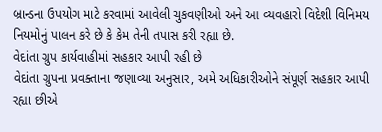બ્રાન્ડના ઉપયોગ માટે કરવામાં આવેલી ચુકવણીઓ અને આ વ્યવહારો વિદેશી વિનિમય નિયમોનું પાલન કરે છે કે કેમ તેની તપાસ કરી રહ્યા છે.
વેદાંતા ગ્રુપ કાર્યવાહીમાં સહકાર આપી રહી છે
વેદાંતા ગ્રુપના પ્રવક્તાના જણાવ્યા અનુસાર, અમે અધિકારીઓને સંપૂર્ણ સહકાર આપી રહ્યા છીએ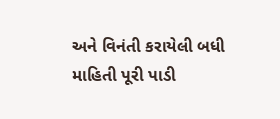અને વિનંતી કરાયેલી બધી માહિતી પૂરી પાડી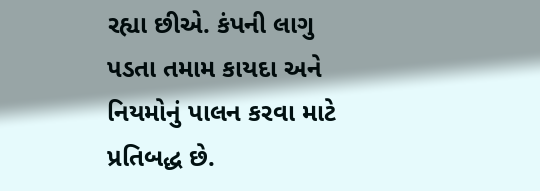રહ્યા છીએ. કંપની લાગુ પડતા તમામ કાયદા અને નિયમોનું પાલન કરવા માટે પ્રતિબદ્ધ છે.